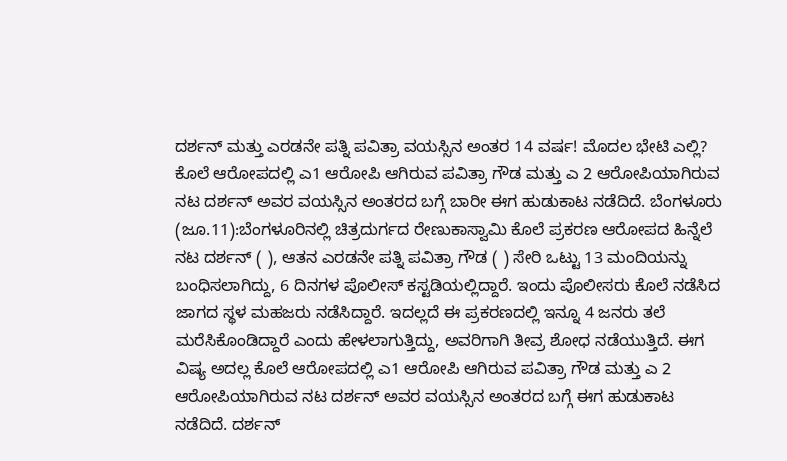ದರ್ಶನ್ ಮತ್ತು ಎರಡನೇ ಪತ್ನಿ ಪವಿತ್ರಾ ವಯಸ್ಸಿನ ಅಂತರ 14 ವರ್ಷ! ಮೊದಲ ಭೇಟಿ ಎಲ್ಲಿ? ಕೊಲೆ ಆರೋಪದಲ್ಲಿ ಎ1 ಆರೋಪಿ ಆಗಿರುವ ಪವಿತ್ರಾ ಗೌಡ ಮತ್ತು ಎ 2 ಆರೋಪಿಯಾಗಿರುವ ನಟ ದರ್ಶನ್ ಅವರ ವಯಸ್ಸಿನ ಅಂತರದ ಬಗ್ಗೆ ಬಾರೀ ಈಗ ಹುಡುಕಾಟ ನಡೆದಿದೆ. ಬೆಂಗಳೂರು (ಜೂ.11):ಬೆಂಗಳೂರಿನಲ್ಲಿ ಚಿತ್ರದುರ್ಗದ ರೇಣುಕಾಸ್ವಾಮಿ ಕೊಲೆ ಪ್ರಕರಣ ಆರೋಪದ ಹಿನ್ನೆಲೆ ನಟ ದರ್ಶನ್ ( ), ಆತನ ಎರಡನೇ ಪತ್ನಿ ಪವಿತ್ರಾ ಗೌಡ ( ) ಸೇರಿ ಒಟ್ಟು 13 ಮಂದಿಯನ್ನು ಬಂಧಿಸಲಾಗಿದ್ದು, 6 ದಿನಗಳ ಪೊಲೀಸ್ ಕಸ್ಟಡಿಯಲ್ಲಿದ್ದಾರೆ. ಇಂದು ಪೊಲೀಸರು ಕೊಲೆ ನಡೆಸಿದ ಜಾಗದ ಸ್ಥಳ ಮಹಜರು ನಡೆಸಿದ್ದಾರೆ. ಇದಲ್ಲದೆ ಈ ಪ್ರಕರಣದಲ್ಲಿ ಇನ್ನೂ 4 ಜನರು ತಲೆ ಮರೆಸಿಕೊಂಡಿದ್ದಾರೆ ಎಂದು ಹೇಳಲಾಗುತ್ತಿದ್ದು, ಅವರಿಗಾಗಿ ತೀವ್ರ ಶೋಧ ನಡೆಯುತ್ತಿದೆ. ಈಗ ವಿಷ್ಯ ಅದಲ್ಲ ಕೊಲೆ ಆರೋಪದಲ್ಲಿ ಎ1 ಆರೋಪಿ ಆಗಿರುವ ಪವಿತ್ರಾ ಗೌಡ ಮತ್ತು ಎ 2 ಆರೋಪಿಯಾಗಿರುವ ನಟ ದರ್ಶನ್ ಅವರ ವಯಸ್ಸಿನ ಅಂತರದ ಬಗ್ಗೆ ಈಗ ಹುಡುಕಾಟ ನಡೆದಿದೆ. ದರ್ಶನ್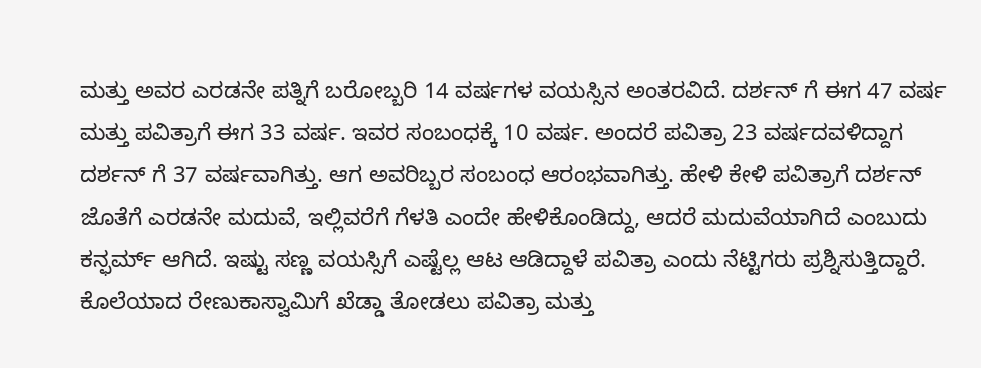ಮತ್ತು ಅವರ ಎರಡನೇ ಪತ್ನಿಗೆ ಬರೋಬ್ಬರಿ 14 ವರ್ಷಗಳ ವಯಸ್ಸಿನ ಅಂತರವಿದೆ. ದರ್ಶನ್ ಗೆ ಈಗ 47 ವರ್ಷ ಮತ್ತು ಪವಿತ್ರಾಗೆ ಈಗ 33 ವರ್ಷ. ಇವರ ಸಂಬಂಧಕ್ಕೆ 10 ವರ್ಷ. ಅಂದರೆ ಪವಿತ್ರಾ 23 ವರ್ಷದವಳಿದ್ದಾಗ ದರ್ಶನ್‌ ಗೆ 37 ವರ್ಷವಾಗಿತ್ತು. ಆಗ ಅವರಿಬ್ಬರ ಸಂಬಂಧ ಆರಂಭವಾಗಿತ್ತು. ಹೇಳಿ ಕೇಳಿ ಪವಿತ್ರಾಗೆ ದರ್ಶನ್ ಜೊತೆಗೆ ಎರಡನೇ ಮದುವೆ, ಇಲ್ಲಿವರೆಗೆ ಗೆಳತಿ ಎಂದೇ ಹೇಳಿಕೊಂಡಿದ್ದು, ಆದರೆ ಮದುವೆಯಾಗಿದೆ ಎಂಬುದು ಕನ್ಫರ್ಮ್ ಆಗಿದೆ. ಇಷ್ಟು ಸಣ್ಣ ವಯಸ್ಸಿಗೆ ಎಷ್ಟೆಲ್ಲ ಆಟ ಆಡಿದ್ದಾಳೆ ಪವಿತ್ರಾ ಎಂದು ನೆಟ್ಟಿಗರು ಪ್ರಶ್ನಿಸುತ್ತಿದ್ದಾರೆ. ಕೊಲೆಯಾದ ರೇಣುಕಾಸ್ವಾಮಿಗೆ ಖೆಡ್ಡಾ ತೋಡಲು ಪವಿತ್ರಾ ಮತ್ತು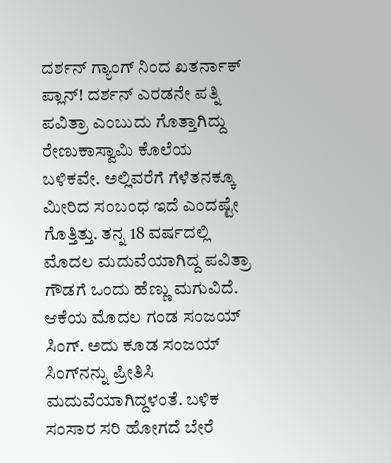ದರ್ಶನ್ ಗ್ಯಾಂಗ್ ನಿಂದ ಖತರ್ನಾಕ್ ಪ್ಲಾನ್! ದರ್ಶನ್ ಎರಡನೇ ಪತ್ನಿ ಪವಿತ್ರಾ ಎಂಬುದು ಗೊತ್ತಾಗಿದ್ದು ರೇಣುಕಾಸ್ವಾಮಿ ಕೊಲೆಯ ಬಳಿಕವೇ. ಅಲ್ಲಿವರೆಗೆ ಗೆಳೆತನಕ್ಕೂ ಮೀರಿದ ಸಂಬಂಧ ಇದೆ ಎಂದಷ್ಟೇ ಗೊತ್ತಿತ್ತು. ತನ್ನ 18 ವರ್ಷದಲ್ಲಿ ಮೊದಲ ಮದುವೆಯಾಗಿದ್ದ ಪವಿತ್ರಾ ಗೌಡಗೆ ಒಂದು ಹೆಣ್ಣು ಮಗುವಿದೆ. ಆಕೆಯ ಮೊದಲ ಗಂಡ ಸಂಜಯ್ ಸಿಂಗ್. ಅದು ಕೂಡ ಸಂಜಯ್ ಸಿಂಗ್‌ನನ್ನು ಪ್ರೀತಿಸಿ ಮದುವೆಯಾಗಿದ್ದಳಂತೆ. ಬಳಿಕ ಸಂಸಾರ ಸರಿ ಹೋಗದೆ ಬೇರೆ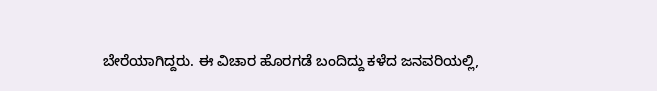ಬೇರೆಯಾಗಿದ್ದರು. ಈ ವಿಚಾರ ಹೊರಗಡೆ ಬಂದಿದ್ದು ಕಳೆದ ಜನವರಿಯಲ್ಲಿ,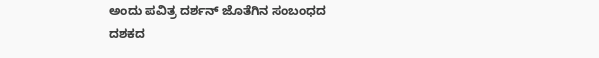ಅಂದು ಪವಿತ್ರ ದರ್ಶನ್ ಜೊತೆಗಿನ ಸಂಬಂಧದ ದಶಕದ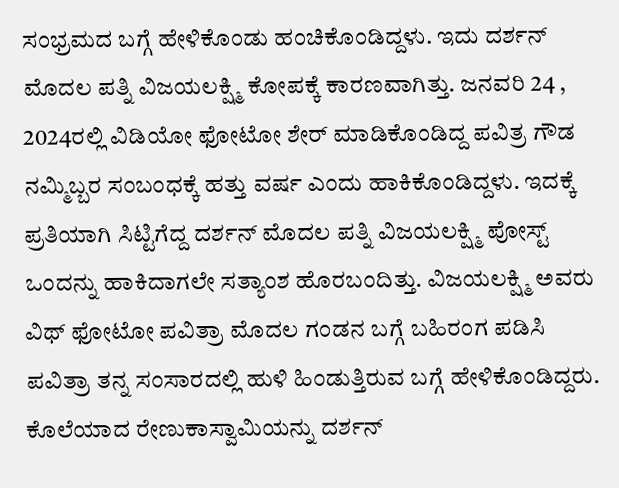ಸಂಭ್ರಮದ ಬಗ್ಗೆ ಹೇಳಿಕೊಂಡು ಹಂಚಿಕೊಂಡಿದ್ದಳು. ಇದು ದರ್ಶನ್ ಮೊದಲ ಪತ್ನಿ ವಿಜಯಲಕ್ಷ್ಮಿ ಕೋಪಕ್ಕೆ ಕಾರಣವಾಗಿತ್ತು. ಜನವರಿ 24 , 2024ರಲ್ಲಿ ವಿಡಿಯೋ ಫೋಟೋ ಶೇರ್ ಮಾಡಿಕೊಂಡಿದ್ದ ಪವಿತ್ರ ಗೌಡ ನಮ್ಮಿಬ್ಬರ ಸಂಬಂಧಕ್ಕೆ ಹತ್ತು ವರ್ಷ ಎಂದು ಹಾಕಿಕೊಂಡಿದ್ದಳು. ಇದಕ್ಕೆ ಪ್ರತಿಯಾಗಿ ಸಿಟ್ಟಿಗೆದ್ದ ದರ್ಶನ್ ಮೊದಲ ಪತ್ನಿ ವಿಜಯಲಕ್ಷ್ಮಿ ಪೋಸ್ಟ್ ಒಂದನ್ನು ಹಾಕಿದಾಗಲೇ ಸತ್ಯಾಂಶ ಹೊರಬಂದಿತ್ತು. ವಿಜಯಲಕ್ಷ್ಮಿ ಅವರು ವಿಥ್ ಫೋಟೋ ಪವಿತ್ರಾ ಮೊದಲ ಗಂಡನ ಬಗ್ಗೆ ಬಹಿರಂಗ ಪಡಿಸಿ ಪವಿತ್ರಾ ತನ್ನ ಸಂಸಾರದಲ್ಲಿ ಹುಳಿ ಹಿಂಡುತ್ತಿರುವ ಬಗ್ಗೆ ಹೇಳಿಕೊಂಡಿದ್ದರು. ಕೊಲೆಯಾದ ರೇಣುಕಾಸ್ವಾಮಿಯನ್ನು ದರ್ಶನ್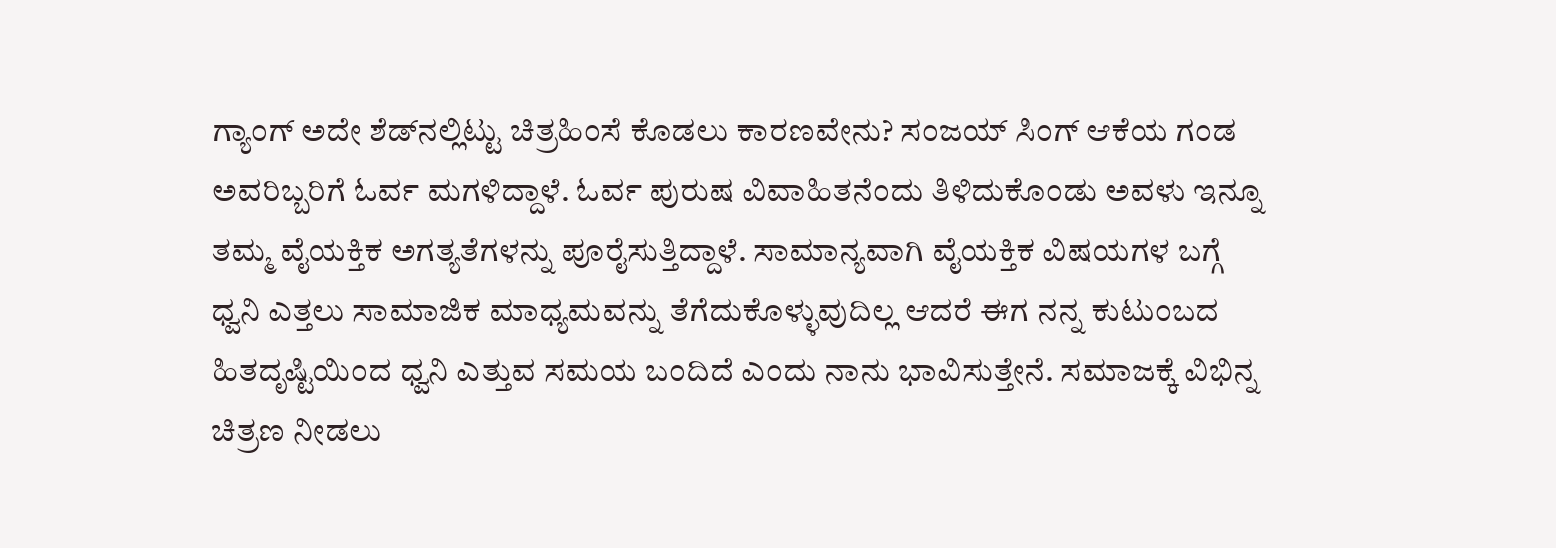ಗ್ಯಾಂಗ್ ಅದೇ ಶೆಡ್‌ನಲ್ಲಿಟ್ಟು ಚಿತ್ರಹಿಂಸೆ ಕೊಡಲು ಕಾರಣವೇನು? ಸಂಜಯ್ ಸಿಂಗ್ ಆಕೆಯ ಗಂಡ ಅವರಿಬ್ಬರಿಗೆ ಓರ್ವ ಮಗಳಿದ್ದಾಳೆ. ಓರ್ವ ಪುರುಷ ವಿವಾಹಿತನೆಂದು ತಿಳಿದುಕೊಂಡು ಅವಳು ಇನ್ನೂ ತಮ್ಮ ವೈಯಕ್ತಿಕ ಅಗತ್ಯತೆಗಳನ್ನು ಪೂರೈಸುತ್ತಿದ್ದಾಳೆ. ಸಾಮಾನ್ಯವಾಗಿ ವೈಯಕ್ತಿಕ ವಿಷಯಗಳ ಬಗ್ಗೆ ಧ್ವನಿ ಎತ್ತಲು ಸಾಮಾಜಿಕ ಮಾಧ್ಯಮವನ್ನು ತೆಗೆದುಕೊಳ್ಳುವುದಿಲ್ಲ ಆದರೆ ಈಗ ನನ್ನ ಕುಟುಂಬದ ಹಿತದೃಷ್ಟಿಯಿಂದ ಧ್ವನಿ ಎತ್ತುವ ಸಮಯ ಬಂದಿದೆ ಎಂದು ನಾನು ಭಾವಿಸುತ್ತೇನೆ. ಸಮಾಜಕ್ಕೆ ವಿಭಿನ್ನ ಚಿತ್ರಣ ನೀಡಲು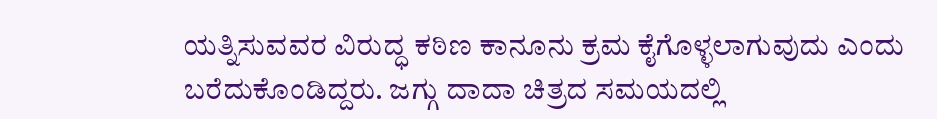ಯತ್ನಿಸುವವರ ವಿರುದ್ಧ ಕಠಿಣ ಕಾನೂನು ಕ್ರಮ ಕೈಗೊಳ್ಳಲಾಗುವುದು ಎಂದು ಬರೆದುಕೊಂಡಿದ್ದರು. ಜಗ್ಗು ದಾದಾ ಚಿತ್ರದ ಸಮಯದಲ್ಲಿ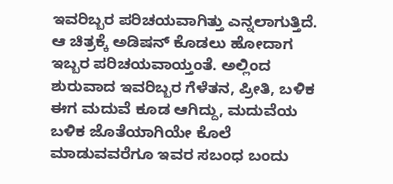ಇವರಿಬ್ಬರ ಪರಿಚಯವಾಗಿತ್ತು ಎನ್ನಲಾಗುತ್ತಿದೆ. ಆ ಚಿತ್ರಕ್ಕೆ ಅಡಿಷನ್ ಕೊಡಲು ಹೋದಾಗ ಇಬ್ಬರ ಪರಿಚಯವಾಯ್ತಂತೆ. ಅಲ್ಲಿಂದ ಶುರುವಾದ ಇವರಿಬ್ಬರ ಗೆಳೆತನ, ಪ್ರೀತಿ, ಬಳಿಕ ಈಗ ಮದುವೆ ಕೂಡ ಆಗಿದ್ದು, ಮದುವೆಯ ಬಳಿಕ ಜೊತೆಯಾಗಿಯೇ ಕೊಲೆ ಮಾಡುವವರೆಗೂ ಇವರ ಸಬಂಧ ಬಂದು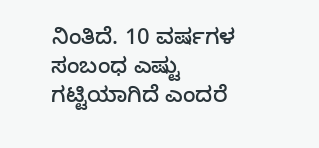ನಿಂತಿದೆ. 10 ವರ್ಷಗಳ ಸಂಬಂಧ ಎಷ್ಟು ಗಟ್ಟಿಯಾಗಿದೆ ಎಂದರೆ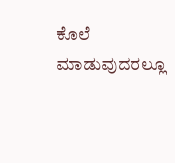ಕೊಲೆ ಮಾಡುವುದರಲ್ಲೂ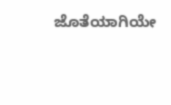ಜೊತೆಯಾಗಿಯೇ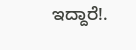ಇದ್ದಾರೆ!.